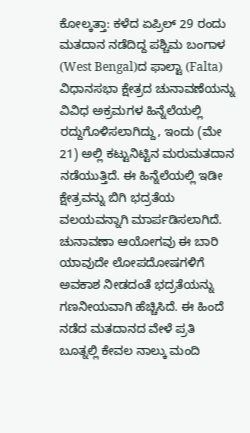ಕೋಲ್ಕತ್ತಾ: ಕಳೆದ ಏಪ್ರಿಲ್ 29 ರಂದು ಮತದಾನ ನಡೆದಿದ್ದ ಪಶ್ಚಿಮ ಬಂಗಾಳ (West Bengal)ದ ಫಾಲ್ಟಾ (Falta) ವಿಧಾನಸಭಾ ಕ್ಷೇತ್ರದ ಚುನಾವಣೆಯನ್ನು ವಿವಿಧ ಅಕ್ರಮಗಳ ಹಿನ್ನೆಲೆಯಲ್ಲಿ ರದ್ದುಗೊಳಿಸಲಾಗಿದ್ದು, ಇಂದು (ಮೇ 21) ಅಲ್ಲಿ ಕಟ್ಟುನಿಟ್ಟಿನ ಮರುಮತದಾನ ನಡೆಯುತ್ತಿದೆ. ಈ ಹಿನ್ನೆಲೆಯಲ್ಲಿ ಇಡೀ ಕ್ಷೇತ್ರವನ್ನು ಬಿಗಿ ಭದ್ರತೆಯ ವಲಯವನ್ನಾಗಿ ಮಾರ್ಪಡಿಸಲಾಗಿದೆ.
ಚುನಾವಣಾ ಆಯೋಗವು ಈ ಬಾರಿ ಯಾವುದೇ ಲೋಪದೋಷಗಳಿಗೆ ಅವಕಾಶ ನೀಡದಂತೆ ಭದ್ರತೆಯನ್ನು ಗಣನೀಯವಾಗಿ ಹೆಚ್ಚಿಸಿದೆ. ಈ ಹಿಂದೆ ನಡೆದ ಮತದಾನದ ವೇಳೆ ಪ್ರತಿ ಬೂತ್ನಲ್ಲಿ ಕೇವಲ ನಾಲ್ಕು ಮಂದಿ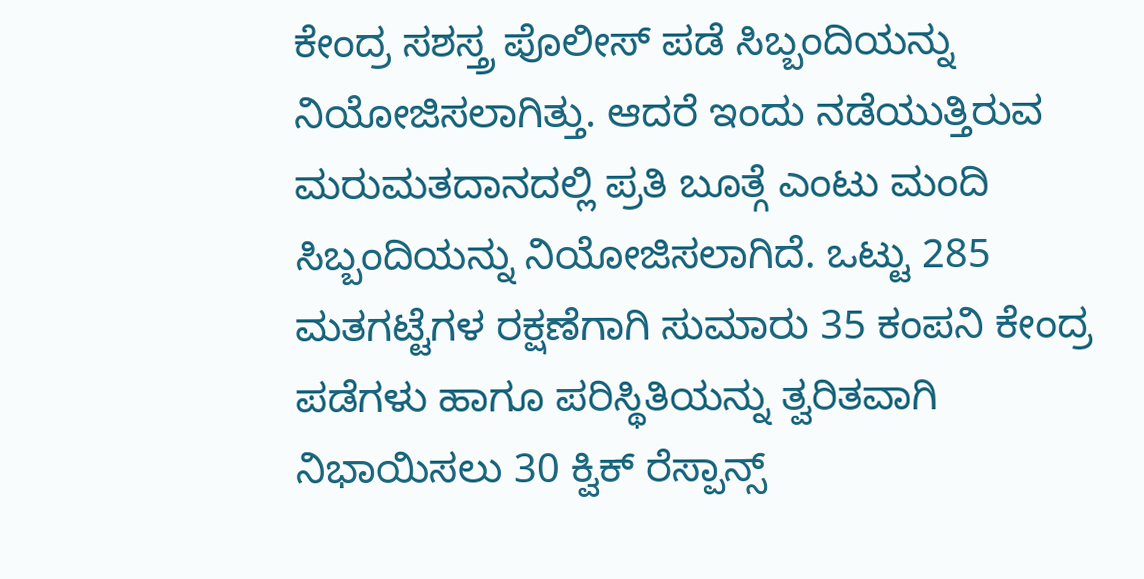ಕೇಂದ್ರ ಸಶಸ್ತ್ರ ಪೊಲೀಸ್ ಪಡೆ ಸಿಬ್ಬಂದಿಯನ್ನು ನಿಯೋಜಿಸಲಾಗಿತ್ತು. ಆದರೆ ಇಂದು ನಡೆಯುತ್ತಿರುವ ಮರುಮತದಾನದಲ್ಲಿ ಪ್ರತಿ ಬೂತ್ಗೆ ಎಂಟು ಮಂದಿ ಸಿಬ್ಬಂದಿಯನ್ನು ನಿಯೋಜಿಸಲಾಗಿದೆ. ಒಟ್ಟು 285 ಮತಗಟ್ಟೆಗಳ ರಕ್ಷಣೆಗಾಗಿ ಸುಮಾರು 35 ಕಂಪನಿ ಕೇಂದ್ರ ಪಡೆಗಳು ಹಾಗೂ ಪರಿಸ್ಥಿತಿಯನ್ನು ತ್ವರಿತವಾಗಿ ನಿಭಾಯಿಸಲು 30 ಕ್ವಿಕ್ ರೆಸ್ಪಾನ್ಸ್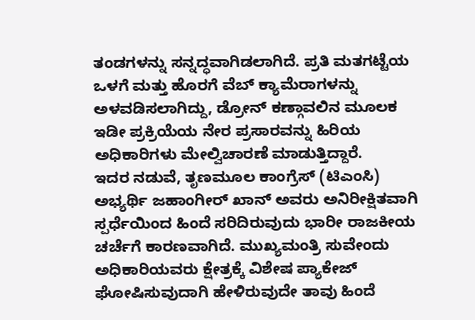ತಂಡಗಳನ್ನು ಸನ್ನದ್ಧವಾಗಿಡಲಾಗಿದೆ. ಪ್ರತಿ ಮತಗಟ್ಟೆಯ ಒಳಗೆ ಮತ್ತು ಹೊರಗೆ ವೆಬ್ ಕ್ಯಾಮೆರಾಗಳನ್ನು ಅಳವಡಿಸಲಾಗಿದ್ದು, ಡ್ರೋನ್ ಕಣ್ಗಾವಲಿನ ಮೂಲಕ ಇಡೀ ಪ್ರಕ್ರಿಯೆಯ ನೇರ ಪ್ರಸಾರವನ್ನು ಹಿರಿಯ ಅಧಿಕಾರಿಗಳು ಮೇಲ್ವಿಚಾರಣೆ ಮಾಡುತ್ತಿದ್ದಾರೆ.
ಇದರ ನಡುವೆ, ತೃಣಮೂಲ ಕಾಂಗ್ರೆಸ್ (ಟಿಎಂಸಿ) ಅಭ್ಯರ್ಥಿ ಜಹಾಂಗೀರ್ ಖಾನ್ ಅವರು ಅನಿರೀಕ್ಷಿತವಾಗಿ ಸ್ಪರ್ಧೆಯಿಂದ ಹಿಂದೆ ಸರಿದಿರುವುದು ಭಾರೀ ರಾಜಕೀಯ ಚರ್ಚೆಗೆ ಕಾರಣವಾಗಿದೆ. ಮುಖ್ಯಮಂತ್ರಿ ಸುವೇಂದು ಅಧಿಕಾರಿಯವರು ಕ್ಷೇತ್ರಕ್ಕೆ ವಿಶೇಷ ಪ್ಯಾಕೇಜ್ ಘೋಷಿಸುವುದಾಗಿ ಹೇಳಿರುವುದೇ ತಾವು ಹಿಂದೆ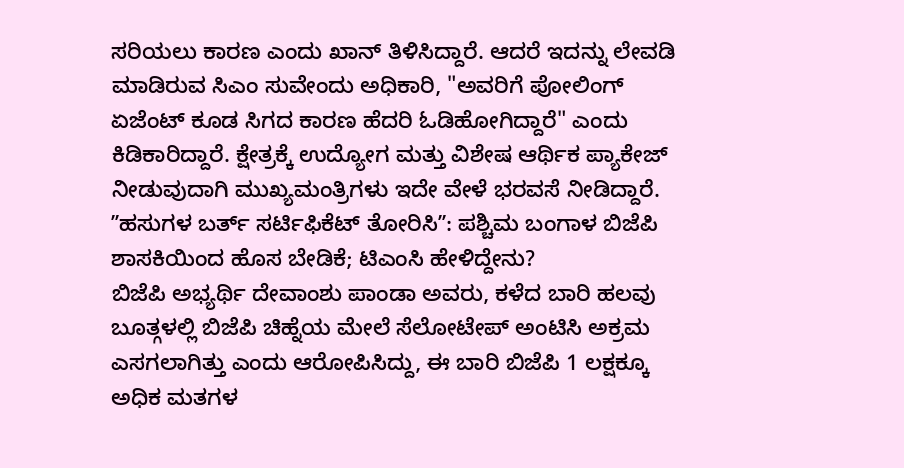ಸರಿಯಲು ಕಾರಣ ಎಂದು ಖಾನ್ ತಿಳಿಸಿದ್ದಾರೆ. ಆದರೆ ಇದನ್ನು ಲೇವಡಿ ಮಾಡಿರುವ ಸಿಎಂ ಸುವೇಂದು ಅಧಿಕಾರಿ, "ಅವರಿಗೆ ಪೋಲಿಂಗ್ ಏಜೆಂಟ್ ಕೂಡ ಸಿಗದ ಕಾರಣ ಹೆದರಿ ಓಡಿಹೋಗಿದ್ದಾರೆ" ಎಂದು ಕಿಡಿಕಾರಿದ್ದಾರೆ. ಕ್ಷೇತ್ರಕ್ಕೆ ಉದ್ಯೋಗ ಮತ್ತು ವಿಶೇಷ ಆರ್ಥಿಕ ಪ್ಯಾಕೇಜ್ ನೀಡುವುದಾಗಿ ಮುಖ್ಯಮಂತ್ರಿಗಳು ಇದೇ ವೇಳೆ ಭರವಸೆ ನೀಡಿದ್ದಾರೆ.
ʼʼಹಸುಗಳ ಬರ್ತ್ ಸರ್ಟಿಫಿಕೆಟ್ ತೋರಿಸಿʼʼ: ಪಶ್ಚಿಮ ಬಂಗಾಳ ಬಿಜೆಪಿ ಶಾಸಕಿಯಿಂದ ಹೊಸ ಬೇಡಿಕೆ; ಟಿಎಂಸಿ ಹೇಳಿದ್ದೇನು?
ಬಿಜೆಪಿ ಅಭ್ಯರ್ಥಿ ದೇವಾಂಶು ಪಾಂಡಾ ಅವರು, ಕಳೆದ ಬಾರಿ ಹಲವು ಬೂತ್ಗಳಲ್ಲಿ ಬಿಜೆಪಿ ಚಿಹ್ನೆಯ ಮೇಲೆ ಸೆಲೋಟೇಪ್ ಅಂಟಿಸಿ ಅಕ್ರಮ ಎಸಗಲಾಗಿತ್ತು ಎಂದು ಆರೋಪಿಸಿದ್ದು, ಈ ಬಾರಿ ಬಿಜೆಪಿ 1 ಲಕ್ಷಕ್ಕೂ ಅಧಿಕ ಮತಗಳ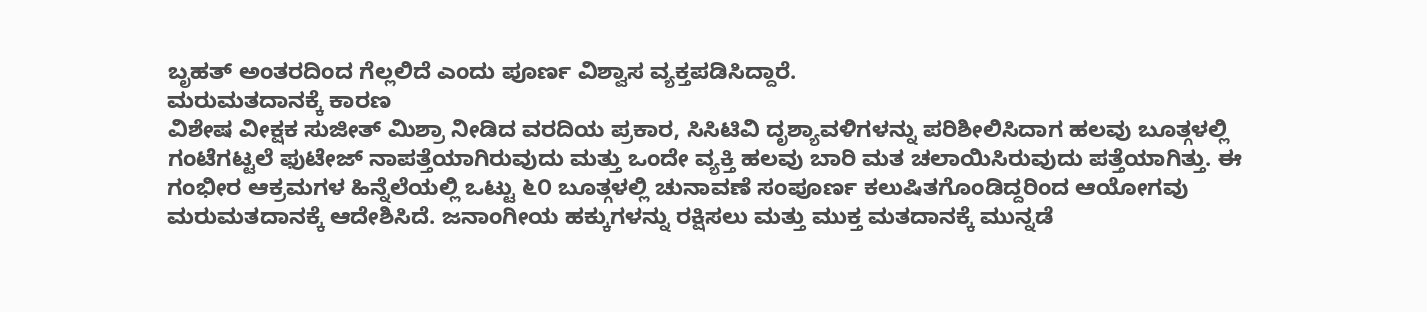ಬೃಹತ್ ಅಂತರದಿಂದ ಗೆಲ್ಲಲಿದೆ ಎಂದು ಪೂರ್ಣ ವಿಶ್ವಾಸ ವ್ಯಕ್ತಪಡಿಸಿದ್ದಾರೆ.
ಮರುಮತದಾನಕ್ಕೆ ಕಾರಣ
ವಿಶೇಷ ವೀಕ್ಷಕ ಸುಜೀತ್ ಮಿಶ್ರಾ ನೀಡಿದ ವರದಿಯ ಪ್ರಕಾರ, ಸಿಸಿಟಿವಿ ದೃಶ್ಯಾವಳಿಗಳನ್ನು ಪರಿಶೀಲಿಸಿದಾಗ ಹಲವು ಬೂತ್ಗಳಲ್ಲಿ ಗಂಟೆಗಟ್ಟಲೆ ಫುಟೇಜ್ ನಾಪತ್ತೆಯಾಗಿರುವುದು ಮತ್ತು ಒಂದೇ ವ್ಯಕ್ತಿ ಹಲವು ಬಾರಿ ಮತ ಚಲಾಯಿಸಿರುವುದು ಪತ್ತೆಯಾಗಿತ್ತು. ಈ ಗಂಭೀರ ಆಕ್ರಮಗಳ ಹಿನ್ನೆಲೆಯಲ್ಲಿ ಒಟ್ಟು ೬೦ ಬೂತ್ಗಳಲ್ಲಿ ಚುನಾವಣೆ ಸಂಪೂರ್ಣ ಕಲುಷಿತಗೊಂಡಿದ್ದರಿಂದ ಆಯೋಗವು ಮರುಮತದಾನಕ್ಕೆ ಆದೇಶಿಸಿದೆ. ಜನಾಂಗೀಯ ಹಕ್ಕುಗಳನ್ನು ರಕ್ಷಿಸಲು ಮತ್ತು ಮುಕ್ತ ಮತದಾನಕ್ಕೆ ಮುನ್ನಡೆ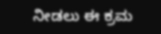ನೀಡಲು ಈ ಕ್ರಮ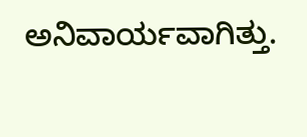ಅನಿವಾರ್ಯವಾಗಿತ್ತು.